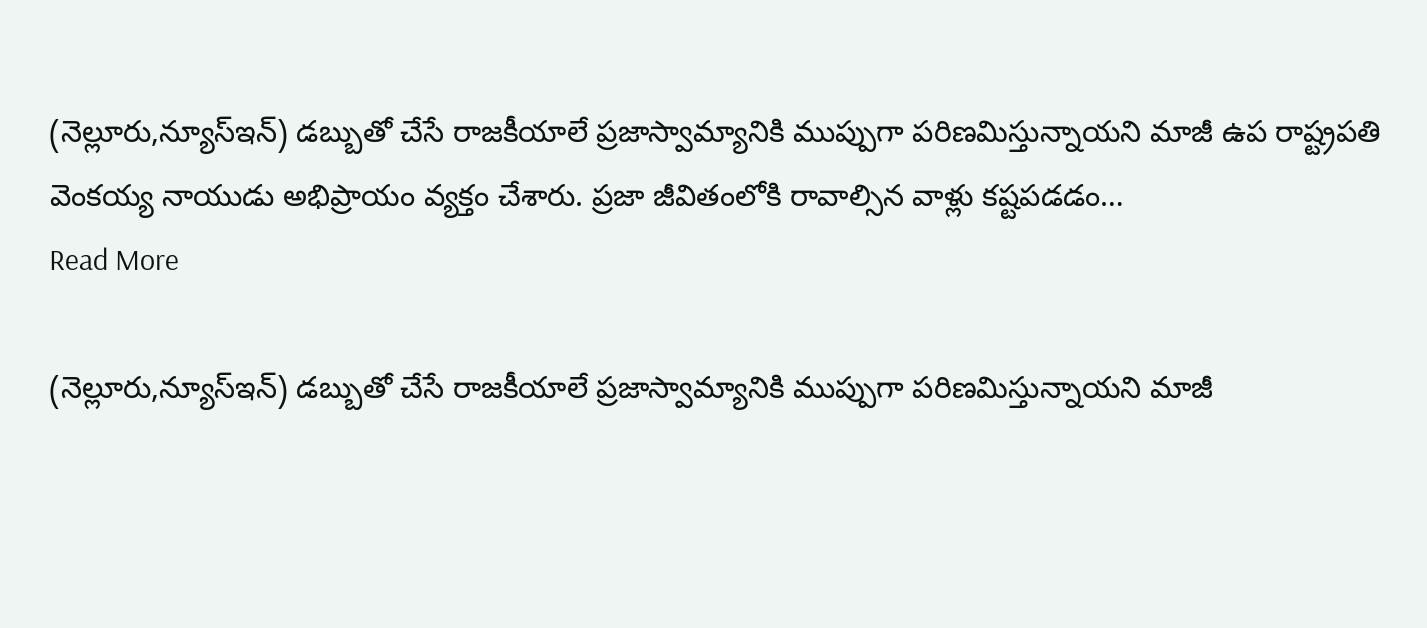(నెల్లూరు,న్యూస్ఇన్) డబ్బుతో చేసే రాజకీయాలే ప్రజాస్వామ్యానికి ముప్పుగా పరిణమిస్తున్నాయని మాజీ ఉప రాష్ట్రపతి వెంకయ్య నాయుడు అభిప్రాయం వ్యక్తం చేశారు. ప్రజా జీవితంలోకి రావాల్సిన వాళ్లు కష్టపడడం…
Read More

(నెల్లూరు,న్యూస్ఇన్) డబ్బుతో చేసే రాజకీయాలే ప్రజాస్వామ్యానికి ముప్పుగా పరిణమిస్తున్నాయని మాజీ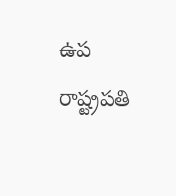ఉప రాష్ట్రపతి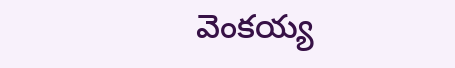వెంకయ్య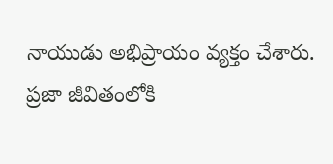నాయుడు అభిప్రాయం వ్యక్తం చేశారు. ప్రజా జీవితంలోకి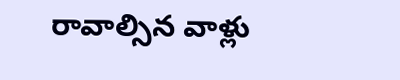రావాల్సిన వాళ్లు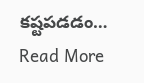కష్టపడడం…
Read More